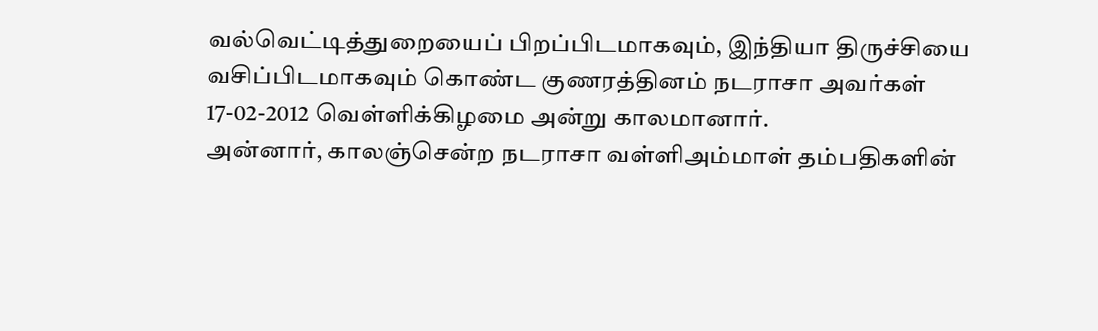வல்வெட்டித்துறையைப் பிறப்பிடமாகவும், இந்தியா திருச்சியை வசிப்பிடமாகவும் கொண்ட குணரத்தினம் நடராசா அவர்கள் 17-02-2012 வெள்ளிக்கிழமை அன்று காலமானார்.
அன்னார், காலஞ்சென்ற நடராசா வள்ளிஅம்மாள் தம்பதிகளின்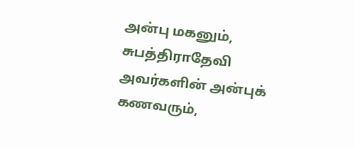அன்பு மகனும்,
சுபத்திராதேவி அவர்களின் அன்புக் கணவரும்,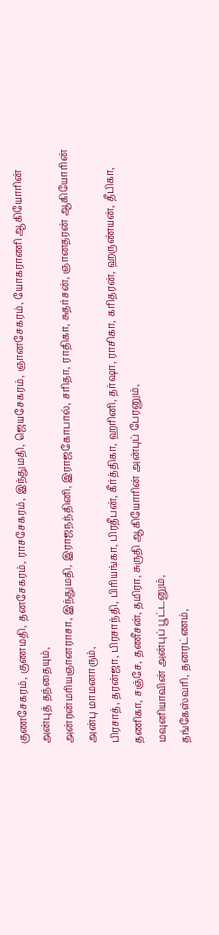குணசேகரம், குணமதி, தனசேகரம், ராசசேகரம், இந்துமதி, ஜெயசேகரம், ஞானசேகரம், யோகராணி ஆகியோரின் அன்புத் தந்தையும்,
அன்ரன்மரியஞானராசா, இந்துமதி, இராஜநந்தினி, இராஜகோபால், சரிதா, ராதிகா, சுதர்சன், ஞானதரன் ஆகியோரின் அன்பு மாமனாரும்,
பிரசாத், தரன்ஜா, பிரசாந்தி, பிரியங்கா, பிரதீபன், கீர்த்திகா, ஹரினி, தர்ஷா, ராசிகா, கரிதரன், ஹருண்யன், தீபிகா, தணிகா, சஞ்சே, தணீசன், தமிரா, சுருதி ஆகியோரின் அன்புப் பேரனும்,
மவுனியாவின் அன்புப் பூட்டனும்,
தங்கேஸ்வரி, தனரட்ணம்,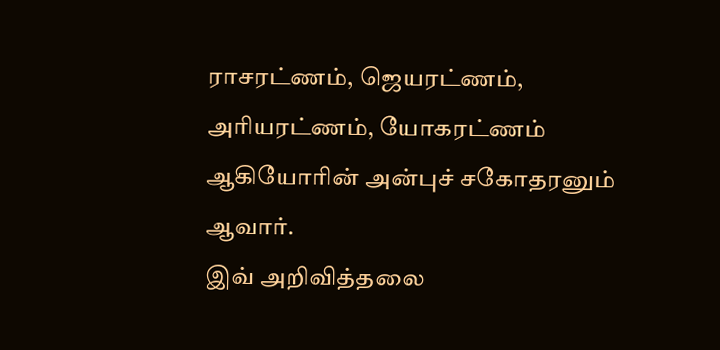ராசரட்ணம், ஜெயரட்ணம், அரியரட்ணம், யோகரட்ணம் ஆகியோரின் அன்புச் சகோதரனும் ஆவார்.
இவ் அறிவித்தலை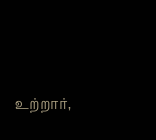உற்றார்,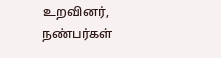உறவினர், நண்பர்கள்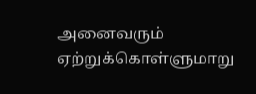அனைவரும் ஏற்றுக்கொள்ளுமாறு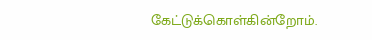கேட்டுக்கொள்கின்றோம்.